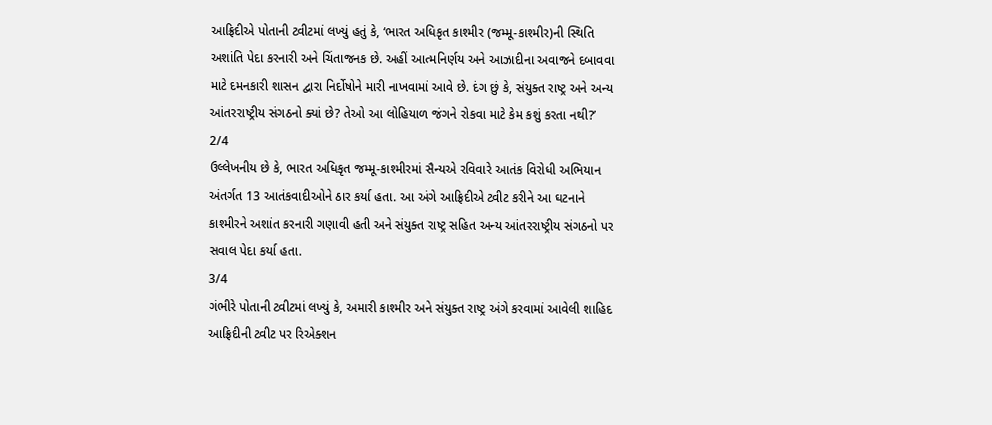આફ્રિદીએ પોતાની ટ્વીટમાં લખ્યું હતું કે, ‘ભારત અધિકૃત કાશ્મીર (જમ્મૂ-કાશ્મીર)ની સ્થિતિ અશાંતિ પેદા કરનારી અને ચિંતાજનક છે. અહીં આત્મનિર્ણય અને આઝાદીના અવાજને દબાવવા માટે દમનકારી શાસન દ્વારા નિર્દોષોને મારી નાખવામાં આવે છે. દંગ છું કે, સંયુક્ત રાષ્ટ્ર અને અન્ય આંતરરાષ્ટ્રીય સંગઠનો ક્યાં છે? તેઓ આ લોહિયાળ જંગને રોકવા માટે કેમ કશું કરતા નથી?’
2/4
ઉલ્લેખનીય છે કે, ભારત અધિકૃત જમ્મૂ-કાશ્મીરમાં સૈન્યએ રવિવારે આતંક વિરોધી અભિયાન અંતર્ગત 13 આતંકવાદીઓને ઠાર કર્યા હતા. આ અંગે આફ્રિદીએ ટ્વીટ કરીને આ ઘટનાને કાશ્મીરને અશાંત કરનારી ગણાવી હતી અને સંયુક્ત રાષ્ટ્ર સહિત અન્ય આંતરરાષ્ટ્રીય સંગઠનો પર સવાલ પેદા કર્યા હતા.
3/4
ગંભીરે પોતાની ટ્વીટમાં લખ્યું કે, અમારી કાશ્મીર અને સંયુક્ત રાષ્ટ્ર અંગે કરવામાં આવેલી શાહિદ આફ્રિદીની ટ્વીટ પર રિએક્શન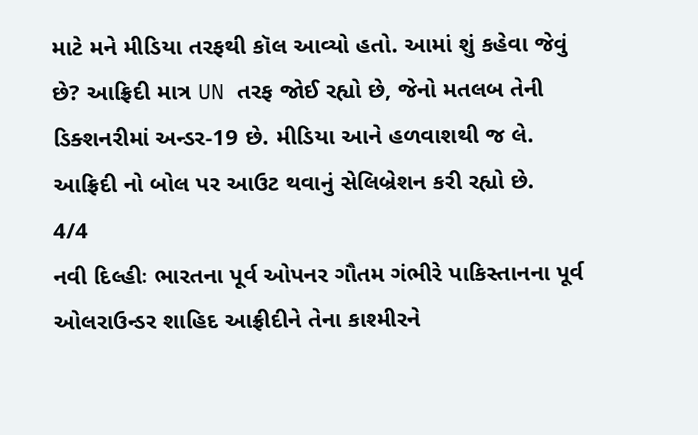માટે મને મીડિયા તરફથી કૉલ આવ્યો હતો. આમાં શું કહેવા જેવું છે? આફ્રિદી માત્ર UN તરફ જોઈ રહ્યો છે, જેનો મતલબ તેની ડિક્શનરીમાં અન્ડર-19 છે. મીડિયા આને હળવાશથી જ લે. આફ્રિદી નો બોલ પર આઉટ થવાનું સેલિબ્રેશન કરી રહ્યો છે.
4/4
નવી દિલ્હીઃ ભારતના પૂર્વ ઓપનર ગૌતમ ગંભીરે પાકિસ્તાનના પૂર્વ ઓલરાઉન્ડર શાહિદ આફ્રીદીને તેના કાશ્મીરને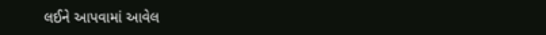લઈને આપવામાં આવેલ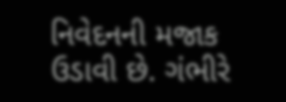નિવેદનની મજાક ઉડાવી છે. ગંભીરે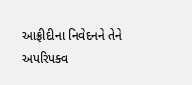આફ્રીદીના નિવેદનને તેને અપરિપક્વ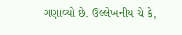ગણાવ્યો છે. ઉલ્લેખનીય ચે કે,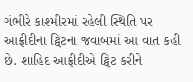ગંભીરે કાશ્મીરમાં રહેલી સ્થિતિ પર આફ્રીદીના ટ્વિટના જવાબમાં આ વાત કહી છે. શાહિદ આફ્રીદીએ ટ્વિટ કરીને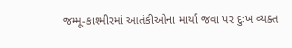જમ્મૂ-કાશ્મીરમાં આતંકીઓના માર્યા જવા પર દુઃખ વ્યક્ત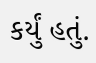કર્યું હતું.